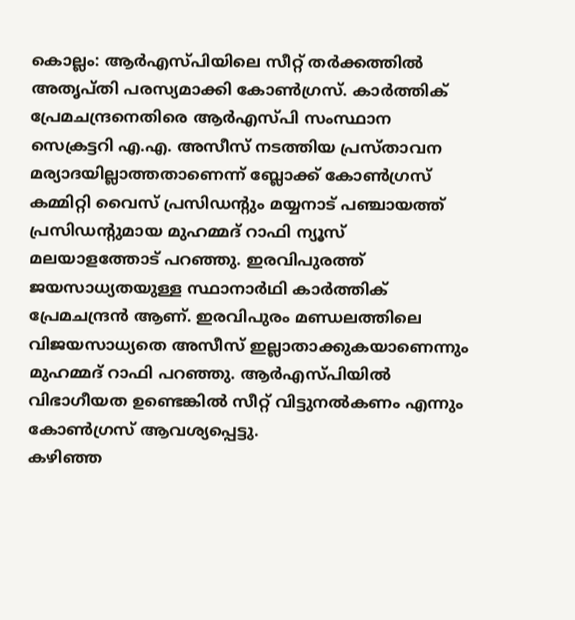കൊല്ലം: ആർഎസ്പിയിലെ സീറ്റ് തർക്കത്തിൽ അതൃപ്തി പരസ്യമാക്കി കോൺഗ്രസ്. കാർത്തിക് പ്രേമചന്ദ്രനെതിരെ ആർഎസ്പി സംസ്ഥാന സെക്രട്ടറി എ.എ. അസീസ് നടത്തിയ പ്രസ്താവന മര്യാദയില്ലാത്തതാണെന്ന് ബ്ലോക്ക് കോൺഗ്രസ് കമ്മിറ്റി വൈസ് പ്രസിഡൻ്റും മയ്യനാട് പഞ്ചായത്ത് പ്രസിഡൻ്റുമായ മുഹമ്മദ് റാഫി ന്യൂസ് മലയാളത്തോട് പറഞ്ഞു. ഇരവിപുരത്ത് ജയസാധ്യതയുള്ള സ്ഥാനാർഥി കാർത്തിക് പ്രേമചന്ദ്രൻ ആണ്. ഇരവിപുരം മണ്ഡലത്തിലെ വിജയസാധ്യതെ അസീസ് ഇല്ലാതാക്കുകയാണെന്നും മുഹമ്മദ് റാഫി പറഞ്ഞു. ആർഎസ്പിയിൽ വിഭാഗീയത ഉണ്ടെങ്കിൽ സീറ്റ് വിട്ടുനൽകണം എന്നും കോൺഗ്രസ് ആവശ്യപ്പെട്ടു.
കഴിഞ്ഞ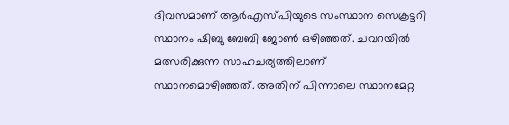ദിവസമാണ് ആർഎസ്പിയുടെ സംസ്ഥാന സെക്രട്ടറി സ്ഥാനം ഷിബു ബേബി ജോൺ ഒഴിഞ്ഞത്. ചവറയിൽ മത്സരിക്കുന്ന സാഹചര്യത്തിലാണ് സ്ഥാനമൊഴിഞ്ഞത്. അതിന് പിന്നാലെ സ്ഥാനമേറ്റ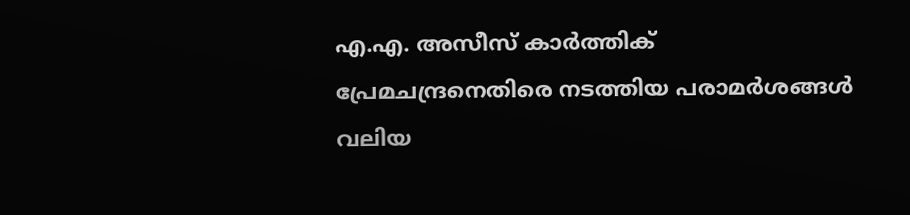എ.എ. അസീസ് കാർത്തിക് പ്രേമചന്ദ്രനെതിരെ നടത്തിയ പരാമർശങ്ങൾ വലിയ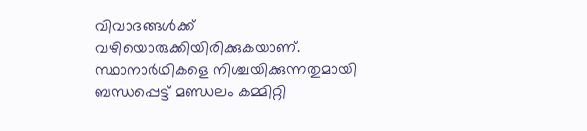വിവാദങ്ങൾക്ക് വഴിയൊരുക്കിയിരിക്കുകയാണ്. സ്ഥാനാർഥികളെ നിശ്ചയിക്കുന്നതുമായി ബന്ധപ്പെട്ട് മണ്ഡലം കമ്മിറ്റി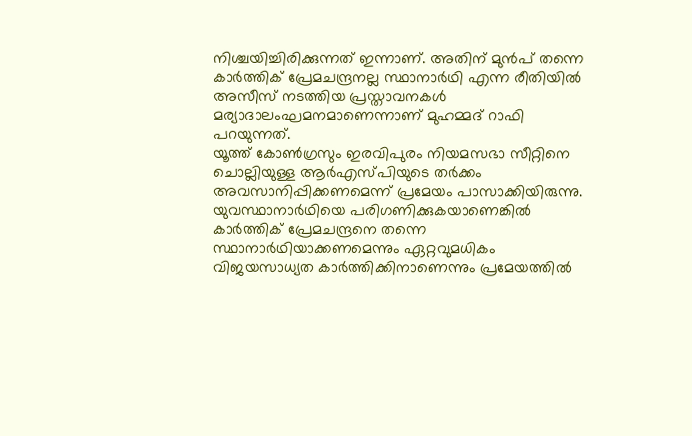നിശ്ചയിച്ചിരിക്കുന്നത് ഇന്നാണ്. അതിന് മുൻപ് തന്നെ കാർത്തിക് പ്രേമചന്ദ്രനല്ല സ്ഥാനാർഥി എന്ന രീതിയിൽ അസീസ് നടത്തിയ പ്രസ്താവനകൾ മര്യാദാലംഘമനമാണെന്നാണ് മുഹമ്മദ് റാഫി പറയുന്നത്.
യൂത്ത് കോൺഗ്രസും ഇരവിപുരം നിയമസഭാ സീറ്റിനെ ചൊല്ലിയുള്ള ആർഎസ്പിയുടെ തർക്കം അവസാനിപ്പിക്കണമെന്ന് പ്രമേയം പാസാക്കിയിരുന്നു. യുവസ്ഥാനാർഥിയെ പരിഗണിക്കുകയാണെങ്കിൽ കാർത്തിക് പ്രേമചന്ദ്രനെ തന്നെ സ്ഥാനാർഥിയാക്കണമെന്നും ഏറ്റവുമധികം വിജയസാധ്യത കാർത്തിക്കിനാണെന്നും പ്രമേയത്തിൽ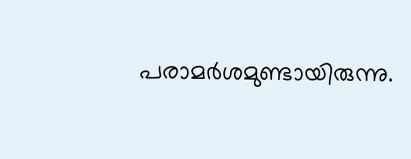പരാമർശമുണ്ടായിരുന്നു.